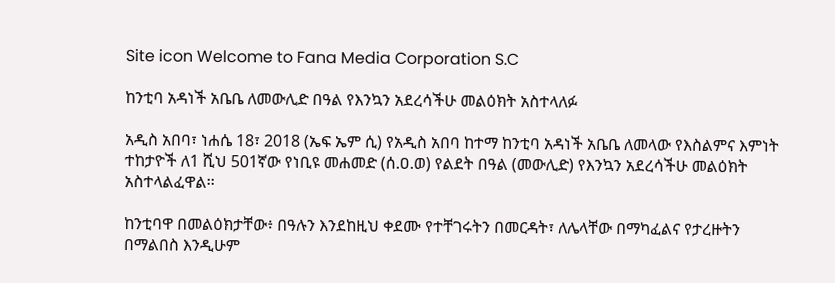Site icon Welcome to Fana Media Corporation S.C

ከንቲባ አዳነች አቤቤ ለመውሊድ በዓል የእንኳን አደረሳችሁ መልዕክት አስተላለፉ

አዲስ አበባ፣ ነሐሴ 18፣ 2018 (ኤፍ ኤም ሲ) የአዲስ አበባ ከተማ ከንቲባ አዳነች አቤቤ ለመላው የእስልምና እምነት ተከታዮች ለ1 ሺህ 501ኛው የነቢዩ መሐመድ (ሰ.ዐ.ወ) የልደት በዓል (መውሊድ) የእንኳን አደረሳችሁ መልዕክት አስተላልፈዋል፡፡

ከንቲባዋ በመልዕክታቸው፥ በዓሉን እንደከዚህ ቀደሙ የተቸገሩትን በመርዳት፣ ለሌላቸው በማካፈልና የታረዙትን በማልበስ እንዲሁም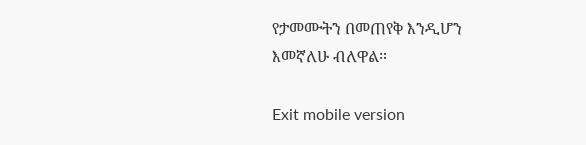የታመሙትን በመጠየቅ እንዲሆን እመኛለሁ ብለዋል።

Exit mobile version